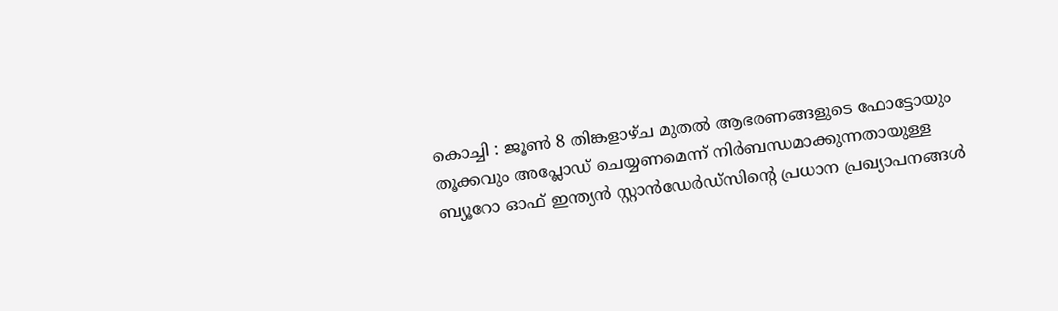കൊച്ചി : ജൂൺ 8 തിങ്കളാഴ്ച മുതൽ ആഭരണങ്ങളുടെ ഫോട്ടോയും തൂക്കവും അപ്ലോഡ് ചെയ്യണമെന്ന് നിർബന്ധമാക്കുന്നതായുള്ള ബ്യൂറോ ഓഫ് ഇന്ത്യൻ സ്റ്റാൻഡേർഡ്സിന്റെ പ്രധാന പ്രഖ്യാപനങ്ങൾ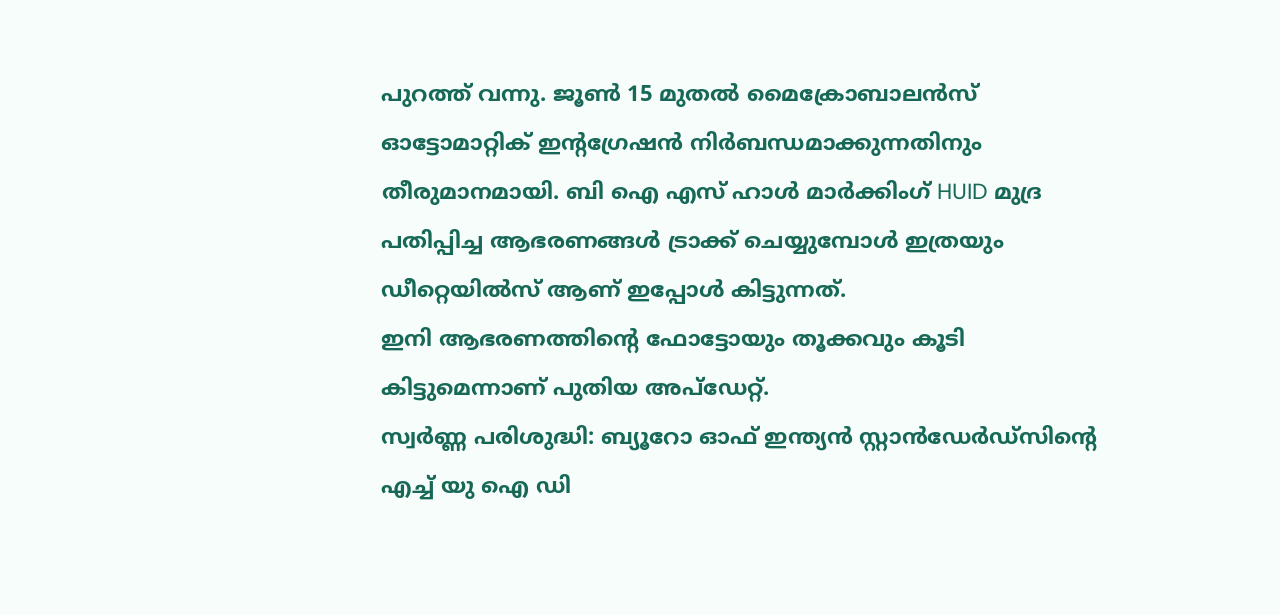പുറത്ത് വന്നു. ജൂൺ 15 മുതൽ മൈക്രോബാലൻസ് ഓട്ടോമാറ്റിക് ഇന്റഗ്രേഷൻ നിർബന്ധമാക്കുന്നതിനും തീരുമാനമായി. ബി ഐ എസ് ഹാൾ മാർക്കിംഗ് HUID മുദ്ര പതിപ്പിച്ച ആഭരണങ്ങൾ ട്രാക്ക് ചെയ്യുമ്പോൾ ഇത്രയും ഡീറ്റെയിൽസ് ആണ് ഇപ്പോൾ കിട്ടുന്നത്.
ഇനി ആഭരണത്തിന്റെ ഫോട്ടോയും തൂക്കവും കൂടി കിട്ടുമെന്നാണ് പുതിയ അപ്ഡേറ്റ്.
സ്വർണ്ണ പരിശുദ്ധി: ബ്യൂറോ ഓഫ് ഇന്ത്യൻ സ്റ്റാൻഡേർഡ്സിന്റെ എച്ച് യു ഐ ഡി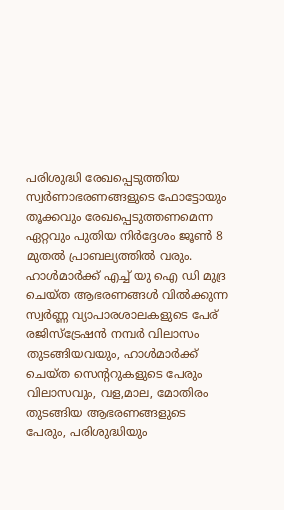പരിശുദ്ധി രേഖപ്പെടുത്തിയ സ്വർണാഭരണങ്ങളുടെ ഫോട്ടോയും തൂക്കവും രേഖപ്പെടുത്തണമെന്ന ഏറ്റവും പുതിയ നിർദ്ദേശം ജൂൺ 8 മുതൽ പ്രാബല്യത്തിൽ വരും.
ഹാൾമാർക്ക് എച്ച് യു ഐ ഡി മുദ്ര ചെയ്ത ആഭരണങ്ങൾ വിൽക്കുന്ന സ്വർണ്ണ വ്യാപാരശാലകളുടെ പേര് രജിസ്ട്രേഷൻ നമ്പർ വിലാസം തുടങ്ങിയവയും, ഹാൾമാർക്ക് ചെയ്ത സെന്ററുകളുടെ പേരും വിലാസവും, വള,മാല, മോതിരം തുടങ്ങിയ ആഭരണങ്ങളുടെ പേരും, പരിശുദ്ധിയും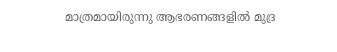മാത്രമായിരുന്നു ആഭരണങ്ങളിൽ മുദ്ര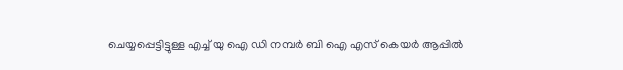ചെയ്യപ്പെട്ടിട്ടുള്ള എച്ച് യു ഐ ഡി നമ്പർ ബി ഐ എസ് കെയർ ആപ്പിൽ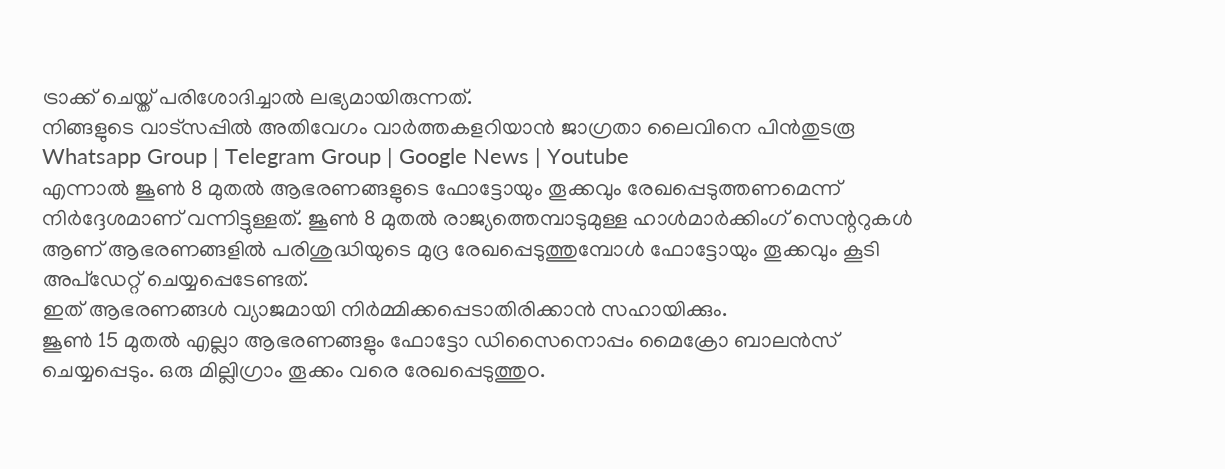ട്രാക്ക് ചെയ്ത് പരിശോദിച്ചാൽ ലഭ്യമായിരുന്നത്.
നിങ്ങളുടെ വാട്സപ്പിൽ അതിവേഗം വാർത്തകളറിയാൻ ജാഗ്രതാ ലൈവിനെ പിൻതുടരൂ Whatsapp Group | Telegram Group | Google News | Youtube
എന്നാൽ ജൂൺ 8 മുതൽ ആഭരണങ്ങളുടെ ഫോട്ടോയും തൂക്കവും രേഖപ്പെടുത്തണമെന്ന് നിർദ്ദേശമാണ് വന്നിട്ടുള്ളത്. ജൂൺ 8 മുതൽ രാജ്യത്തെമ്പാടുമുള്ള ഹാൾമാർക്കിംഗ് സെന്ററുകൾ ആണ് ആഭരണങ്ങളിൽ പരിശുദ്ധിയുടെ മുദ്ര രേഖപ്പെടുത്തുമ്പോൾ ഫോട്ടോയും തൂക്കവും കൂടി അപ്ഡേറ്റ് ചെയ്യപ്പെടേണ്ടത്.
ഇത് ആഭരണങ്ങൾ വ്യാജമായി നിർമ്മിക്കപ്പെടാതിരിക്കാൻ സഹായിക്കും.
ജൂൺ 15 മുതൽ എല്ലാ ആഭരണങ്ങളും ഫോട്ടോ ഡിസൈനൊപ്പം മൈക്രോ ബാലൻസ് ചെയ്യപ്പെടും. ഒരു മില്ലിഗ്രാം തൂക്കം വരെ രേഖപ്പെടുത്തുo.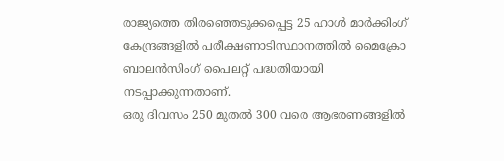രാജ്യത്തെ തിരഞ്ഞെടുക്കപ്പെട്ട 25 ഹാൾ മാർക്കിംഗ് കേന്ദ്രങ്ങളിൽ പരീക്ഷണാടിസ്ഥാനത്തിൽ മൈക്രോ ബാലൻസിംഗ് പൈലറ്റ് പദ്ധതിയായി നടപ്പാക്കുന്നതാണ്.
ഒരു ദിവസം 250 മുതൽ 300 വരെ ആഭരണങ്ങളിൽ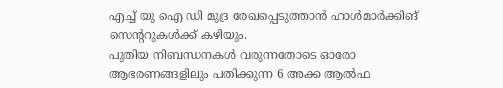എച്ച് യു ഐ ഡി മുദ്ര രേഖപ്പെടുത്താൻ ഹാൾമാർക്കിങ് സെന്ററുകൾക്ക് കഴിയും.
പുതിയ നിബന്ധനകൾ വരുന്നതോടെ ഓരോ ആഭരണങ്ങളിലും പതിക്കുന്ന 6 അക്ക ആൽഫ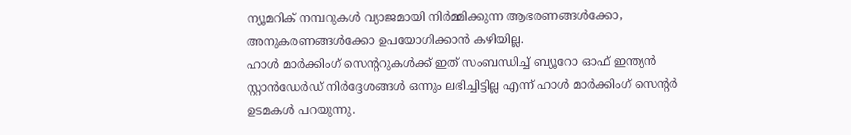ന്യൂമറിക് നമ്പറുകൾ വ്യാജമായി നിർമ്മിക്കുന്ന ആഭരണങ്ങൾക്കോ, അനുകരണങ്ങൾക്കോ ഉപയോഗിക്കാൻ കഴിയില്ല.
ഹാൾ മാർക്കിംഗ് സെന്ററുകൾക്ക് ഇത് സംബന്ധിച്ച് ബ്യൂറോ ഓഫ് ഇന്ത്യൻ സ്റ്റാൻഡേർഡ് നിർദ്ദേശങ്ങൾ ഒന്നും ലഭിച്ചിട്ടില്ല എന്ന് ഹാൾ മാർക്കിംഗ് സെന്റർ ഉടമകൾ പറയുന്നു.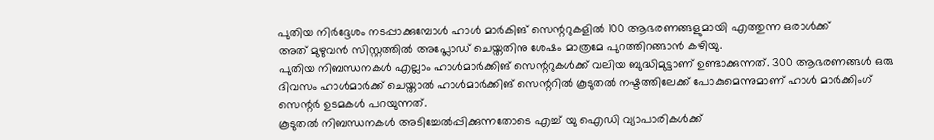പുതിയ നിർദ്ദേശം നടപ്പാക്കുമ്പോൾ ഹാൾ മാർകിങ് സെന്ററുകളിൽ 100 ആഭരണങ്ങളുമായി എത്തുന്ന ഒരാൾക്ക്
അത് മുഴുവൻ സിസ്റ്റത്തിൽ അപ്ലോഡ് ചെയ്തതിനു ശേഷം മാത്രമേ പുറത്തിറങ്ങാൻ കഴിയു.
പുതിയ നിബന്ധനകൾ എല്ലാം ഹാൾമാർക്കിങ് സെന്ററുകൾക്ക് വലിയ ബുദ്ധിമുട്ടാണ് ഉണ്ടാക്കുന്നത്. 300 ആഭരണങ്ങൾ ഒരു ദിവസം ഹാൾമാർക്ക് ചെയ്താൽ ഹാൾമാർക്കിങ് സെന്ററിൽ കൂടുതൽ നഷ്ടത്തിലേക്ക് പോകുമെന്നുമാണ് ഹാൾ മാർക്കിംഗ് സെന്റർ ഉടമകൾ പറയുന്നത്.
കൂടുതൽ നിബന്ധനകൾ അടിച്ചേൽപ്പിക്കുന്നതോടെ എച്ച് യു ഐഡി വ്യാപാരികൾക്ക്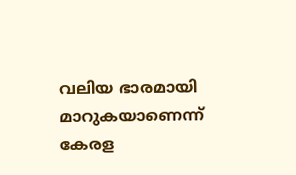വലിയ ഭാരമായി മാറുകയാണെന്ന് കേരള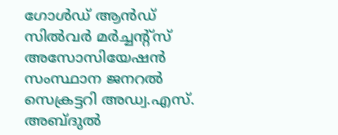ഗോൾഡ് ആൻഡ് സിൽവർ മർച്ചന്റ്സ് അസോസിയേഷൻ സംസ്ഥാന ജനറൽ സെക്രട്ടറി അഡ്വ.എസ്. അബ്ദുൽ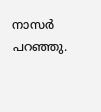നാസർ പറഞ്ഞു.